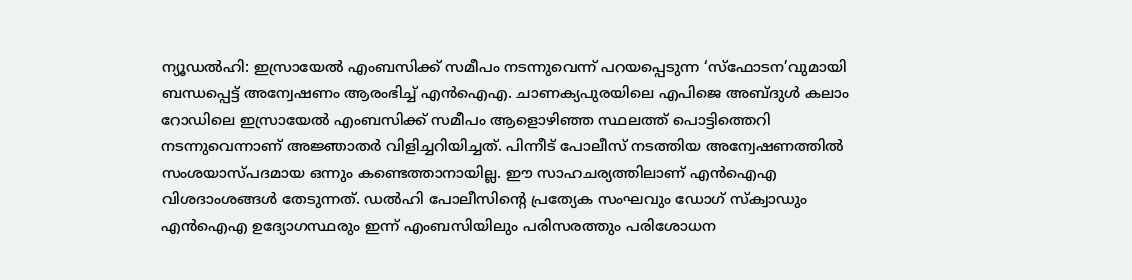ന്യൂഡൽഹി: ഇസ്രായേൽ എംബസിക്ക് സമീപം നടന്നുവെന്ന് പറയപ്പെടുന്ന ‘സ്ഫോടന’വുമായി ബന്ധപ്പെട്ട് അന്വേഷണം ആരംഭിച്ച് എൻഐഎ. ചാണക്യപുരയിലെ എപിജെ അബ്ദുൾ കലാം റോഡിലെ ഇസ്രായേൽ എംബസിക്ക് സമീപം ആളൊഴിഞ്ഞ സ്ഥലത്ത് പൊട്ടിത്തെറി നടന്നുവെന്നാണ് അജ്ഞാതർ വിളിച്ചറിയിച്ചത്. പിന്നീട് പോലീസ് നടത്തിയ അന്വേഷണത്തിൽ സംശയാസ്പദമായ ഒന്നും കണ്ടെത്താനായില്ല. ഈ സാഹചര്യത്തിലാണ് എൻഐഎ വിശദാംശങ്ങൾ തേടുന്നത്. ഡൽഹി പോലീസിന്റെ പ്രത്യേക സംഘവും ഡോഗ് സ്ക്വാഡും എൻഐഎ ഉദ്യോഗസ്ഥരും ഇന്ന് എംബസിയിലും പരിസരത്തും പരിശോധന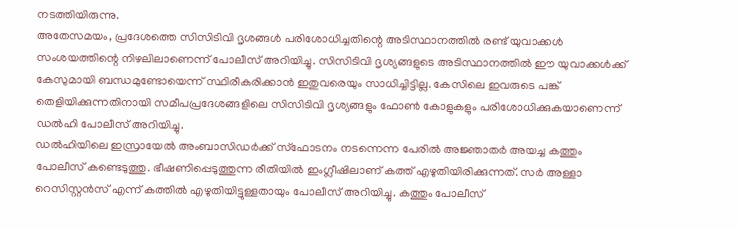നടത്തിയിരുന്നു.
അതേസമയം, പ്രദേശത്തെ സിസിടിവി ദൃശങ്ങൾ പരിശോധിച്ചതിന്റെ അടിസ്ഥാനത്തിൽ രണ്ട് യുവാക്കൾ സംശയത്തിന്റെ നിഴലിലാണെന്ന് പോലീസ് അറിയിച്ചു. സിസിടിവി ദൃശ്യങ്ങളുടെ അടിസ്ഥാനത്തിൽ ഈ യുവാക്കൾക്ക് കേസുമായി ബന്ധമുണ്ടോയെന്ന് സ്ഥിരീകരിക്കാൻ ഇതുവരെയും സാധിച്ചിട്ടില്ല. കേസിലെ ഇവരുടെ പങ്ക് തെളിയിക്കുന്നതിനായി സമീപപ്രദേശങ്ങളിലെ സിസിടിവി ദൃശ്യങ്ങളും ഫോൺ കോളുകളും പരിശോധിക്കുകയാണെന്ന് ഡൽഹി പോലീസ് അറിയിച്ചു.
ഡൽഹിയിലെ ഇസ്രായേൽ അംബാസിഡർക്ക് സ്ഫോടനം നടന്നെന്ന പേരിൽ അജ്ഞാതർ അയച്ച കത്തും പോലീസ് കണ്ടെടുത്തു. ഭീഷണിപ്പെടുത്തുന്ന രീതിയിൽ ഇംഗ്ലീഷിലാണ് കത്ത് എഴുതിയിരിക്കുന്നത്. സർ അള്ളാ റെസിസ്റ്റൻസ് എന്ന് കത്തിൽ എഴുതിയിട്ടുള്ളതായും പോലീസ് അറിയിച്ചു. കത്തും പോലീസ്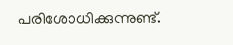പരിശോധിക്കുന്നുണ്ട്.